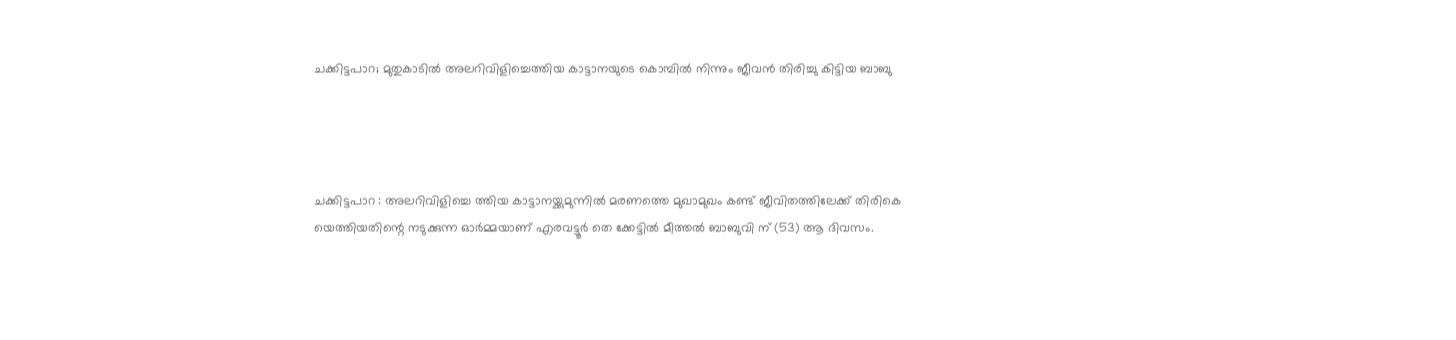ചക്കിട്ടപാറ; മുതുകാടിൽ അലറിവിളിച്ചെത്തിയ കാട്ടാനയുടെ കൊമ്പിൽ നിന്നും ജീവൻ തിരിച്ചു കിട്ടിയ ബാബു




ചക്കിട്ടപാറ : അലറിവിളിച്ചെ ത്തിയ കാട്ടാനയ്ക്കുമുന്നിൽ മരണത്തെ മുഖാമുഖം കണ്ട് ജീവിതത്തിലേക്ക് തിരികെ യെത്തിയതിന്റെ നടുക്കുന്ന ഓർമ്മയാണ് എരവട്ടൂർ തെ ക്കേട്ടിൽ മീത്തൽ ബാബുവി ന് (53) ആ ദിവസം.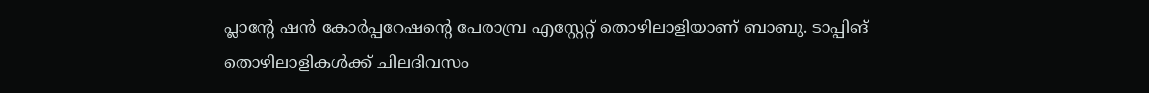പ്ലാന്റേ ഷൻ കോർപ്പറേഷന്റെ പേരാമ്പ്ര എസ്റ്റേറ്റ് തൊഴിലാളിയാണ് ബാബു. ടാപ്പിങ് തൊഴിലാളികൾക്ക് ചിലദിവസം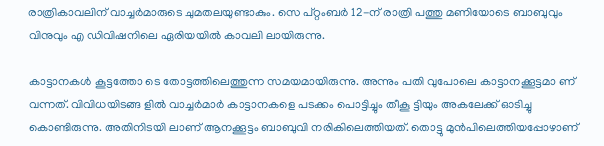രാത്രികാവലിന് വാച്ചർമാരുടെ ചുമതലയുണ്ടാകും. സെ പ്റ്റംബർ 12-ന് രാത്രി പത്തു മണിയോടെ ബാബുവും വിനുവും എ ഡിവിഷനിലെ ഏരിയയിൽ കാവലി ലായിരുന്നു.

കാട്ടാനകൾ കൂട്ടത്തോ ടെ തോട്ടത്തിലെത്തുന്ന സമയമായിരുന്നു. അന്നും പതി വുപോലെ കാട്ടാനക്കൂട്ടമാ ണ് വന്നത്. വിവിധയിടങ്ങ ളിൽ വാച്ചർമാർ കാട്ടാനകളെ പടക്കം പൊട്ടിച്ചും തീകൂ ട്ടിയും അകലേക്ക് ഓടിച്ചു കൊണ്ടിരുന്നു. അതിനിടയി ലാണ് ആനക്കൂട്ടം ബാബുവി നരികിലെത്തിയത്. തൊട്ടു മുൻപിലെത്തിയപ്പോഴാണ്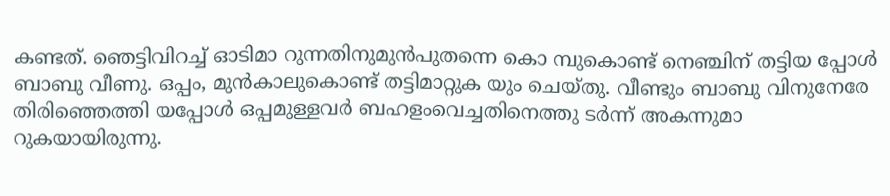കണ്ടത്. ഞെട്ടിവിറച്ച് ഓടിമാ റുന്നതിനുമുൻപുതന്നെ കൊ മ്പുകൊണ്ട് നെഞ്ചിന് തട്ടിയ പ്പോൾ ബാബു വീണു. ഒപ്പം, മുൻകാലുകൊണ്ട് തട്ടിമാറ്റുക യും ചെയ്തു. വീണ്ടും ബാബു വിനുനേരേ തിരിഞ്ഞെത്തി യപ്പോൾ ഒപ്പമുള്ളവർ ബഹളംവെച്ചതിനെത്തു ടർന്ന് അകന്നുമാ റുകയായിരുന്നു.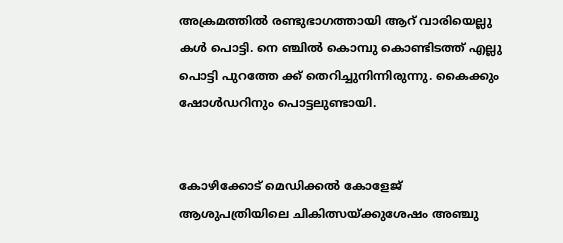അക്രമത്തിൽ രണ്ടുഭാഗത്തായി ആറ് വാരിയെല്ലു കൾ പൊട്ടി. നെ ഞ്ചിൽ കൊമ്പു കൊണ്ടിടത്ത് എല്ലു പൊട്ടി പുറത്തേ ക്ക് തെറിച്ചുനിന്നിരുന്നു. കൈക്കും ഷോൾഡറിനും പൊട്ടലുണ്ടായി.


കോഴിക്കോട് മെഡിക്കൽ കോളേജ് ആശുപത്രിയിലെ ചികിത്സയ്ക്കുശേഷം അഞ്ചു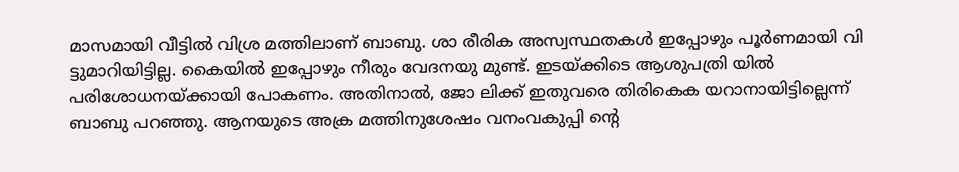മാസമായി വീട്ടിൽ വിശ്ര മത്തിലാണ് ബാബു. ശാ രീരിക അസ്വസ്ഥതകൾ ഇപ്പോഴും പൂർണമായി വി ട്ടുമാറിയിട്ടില്ല. കൈയിൽ ഇപ്പോഴും നീരും വേദനയു മുണ്ട്. ഇടയ്ക്കിടെ ആശുപത്രി യിൽ പരിശോധനയ്ക്കായി പോകണം. അതിനാൽ, ജോ ലിക്ക് ഇതുവരെ തിരികെക യറാനായിട്ടില്ലെന്ന് ബാബു പറഞ്ഞു. ആനയുടെ അക്ര മത്തിനുശേഷം വനംവകുപ്പി ന്റെ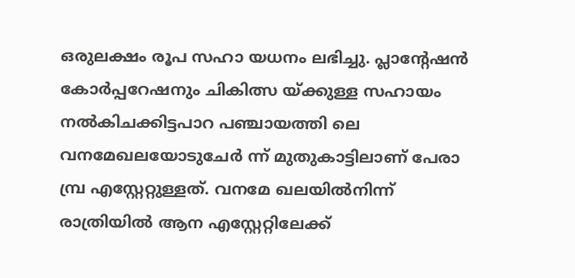ഒരുലക്ഷം രൂപ സഹാ യധനം ലഭിച്ചു. പ്ലാന്റേഷൻ കോർപ്പറേഷനും ചികിത്സ യ്ക്കുള്ള സഹായം നൽകിചക്കിട്ടപാറ പഞ്ചായത്തി ലെ വനമേഖലയോടുചേർ ന്ന് മുതുകാട്ടിലാണ് പേരാ മ്പ്ര എസ്റ്റേറ്റുള്ളത്. വനമേ ഖലയിൽനിന്ന് രാത്രിയിൽ ആന എസ്റ്റേറ്റിലേക്ക്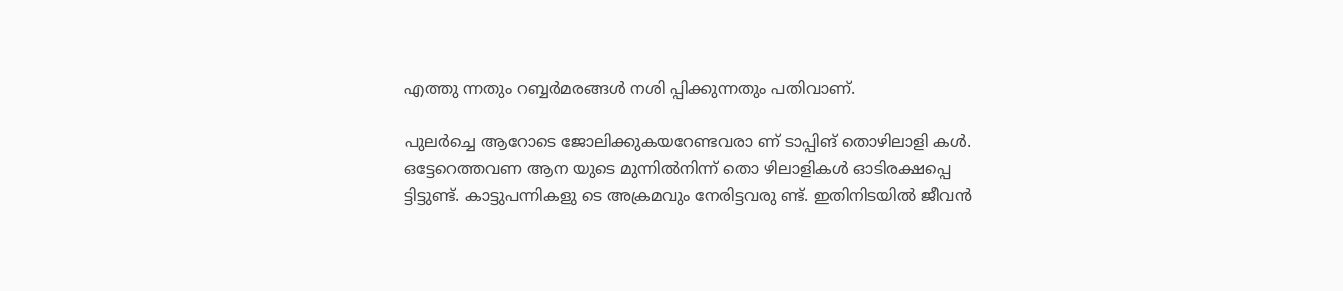എത്തു ന്നതും റബ്ബർമരങ്ങൾ നശി പ്പിക്കുന്നതും പതിവാണ്.

പുലർച്ചെ ആറോടെ ജോലിക്കുകയറേണ്ടവരാ ണ് ടാപ്പിങ് തൊഴിലാളി കൾ. ഒട്ടേറെത്തവണ ആന യുടെ മുന്നിൽനിന്ന് തൊ ഴിലാളികൾ ഓടിരക്ഷപ്പെ ട്ടിട്ടുണ്ട്. കാട്ടുപന്നികളു ടെ അക്രമവും നേരിട്ടവരു ണ്ട്. ഇതിനിടയിൽ ജീവൻ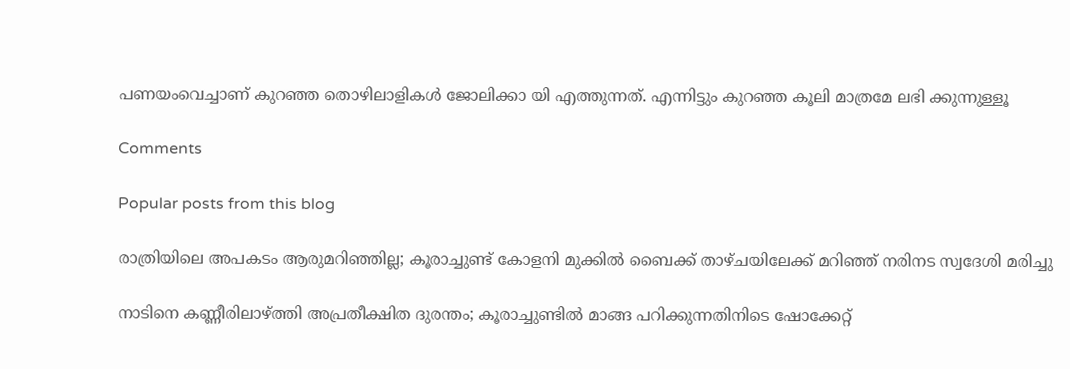പണയംവെച്ചാണ് കുറഞ്ഞ തൊഴിലാളികൾ ജോലിക്കാ യി എത്തുന്നത്. എന്നിട്ടും കുറഞ്ഞ കൂലി മാത്രമേ ലഭി ക്കുന്നുള്ളൂ

Comments

Popular posts from this blog

രാത്രിയിലെ അപകടം ആരുമറിഞ്ഞില്ല; കൂരാച്ചുണ്ട് കോളനി മുക്കിൽ ബൈക്ക് താഴ്ചയിലേക്ക് മറിഞ്ഞ് നരിനട സ്വദേശി മരിച്ചു

നാടിനെ കണ്ണീരിലാഴ്ത്തി അപ്രതീക്ഷിത ദുരന്തം; കൂരാച്ചുണ്ടിൽ മാങ്ങ പറിക്കുന്നതിനിടെ ഷോക്കേറ്റ്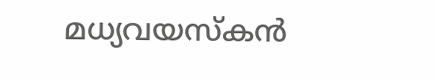മധ്യവയസ്കൻ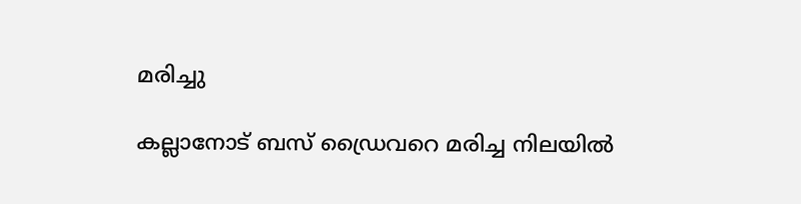മരിച്ചു

കല്ലാനോട് ബസ് ഡ്രൈവറെ മരിച്ച നിലയിൽ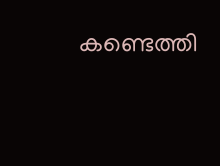കണ്ടെത്തി